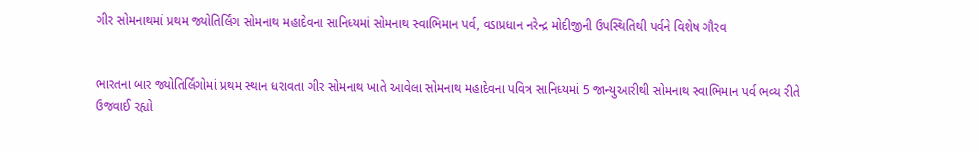ગીર સોમનાથમાં પ્રથમ જ્યોતિર્લિંગ સોમનાથ મહાદેવના સાનિધ્યમાં સોમનાથ સ્વાભિમાન પર્વ, વડાપ્રધાન નરેન્દ્ર મોદીજીની ઉપસ્થિતિથી પર્વને વિશેષ ગૌરવ


ભારતના બાર જ્યોતિર્લિંગોમાં પ્રથમ સ્થાન ધરાવતા ગીર સોમનાથ ખાતે આવેલા સોમનાથ મહાદેવના પવિત્ર સાનિધ્યમાં 5 જાન્યુઆરીથી સોમનાથ સ્વાભિમાન પર્વ ભવ્ય રીતે ઉજવાઈ રહ્યો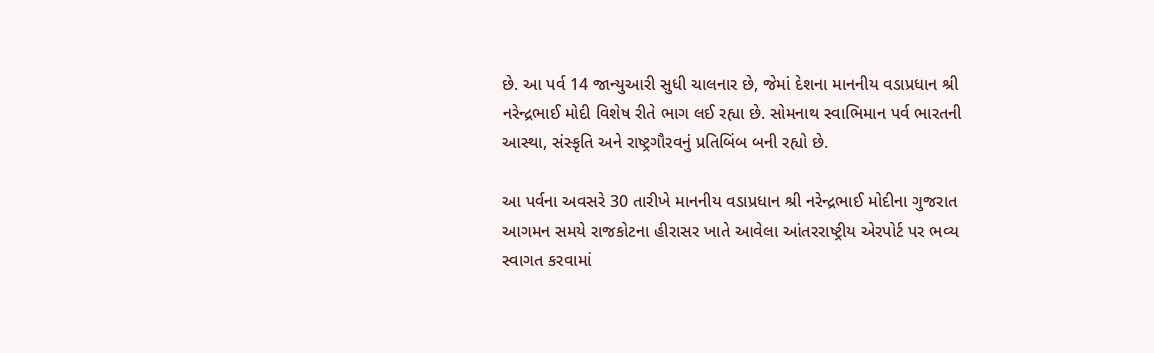છે. આ પર્વ 14 જાન્યુઆરી સુધી ચાલનાર છે, જેમાં દેશના માનનીય વડાપ્રધાન શ્રી નરેન્દ્રભાઈ મોદી વિશેષ રીતે ભાગ લઈ રહ્યા છે. સોમનાથ સ્વાભિમાન પર્વ ભારતની આસ્થા, સંસ્કૃતિ અને રાષ્ટ્રગૌરવનું પ્રતિબિંબ બની રહ્યો છે.

આ પર્વના અવસરે 30 તારીખે માનનીય વડાપ્રધાન શ્રી નરેન્દ્રભાઈ મોદીના ગુજરાત આગમન સમયે રાજકોટના હીરાસર ખાતે આવેલા આંતરરાષ્ટ્રીય એરપોર્ટ પર ભવ્ય સ્વાગત કરવામાં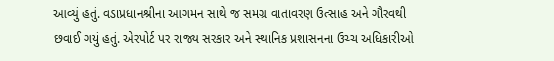આવ્યું હતું. વડાપ્રધાનશ્રીના આગમન સાથે જ સમગ્ર વાતાવરણ ઉત્સાહ અને ગૌરવથી છવાઈ ગયું હતું. એરપોર્ટ પર રાજ્ય સરકાર અને સ્થાનિક પ્રશાસનના ઉચ્ચ અધિકારીઓ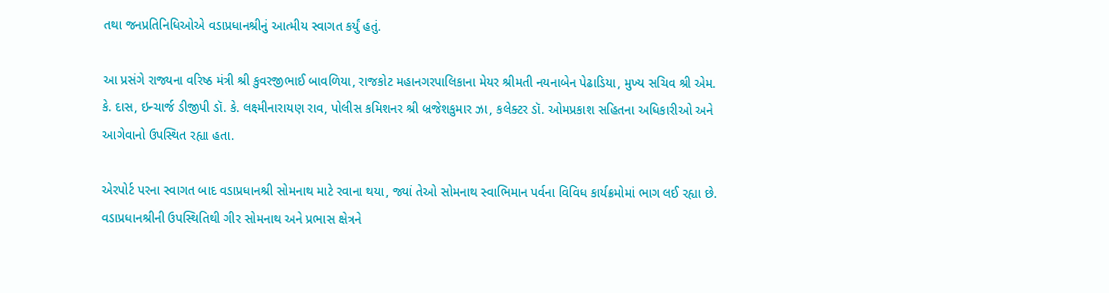તથા જનપ્રતિનિધિઓએ વડાપ્રધાનશ્રીનું આત્મીય સ્વાગત કર્યું હતું.

આ પ્રસંગે રાજ્યના વરિષ્ઠ મંત્રી શ્રી કુવરજીભાઈ બાવળિયા, રાજકોટ મહાનગરપાલિકાના મેયર શ્રીમતી નયનાબેન પેઢાડિયા, મુખ્ય સચિવ શ્રી એમ. કે. દાસ, ઇન્ચાર્જ ડીજીપી ડૉ. કે. લક્ષ્મીનારાયણ રાવ, પોલીસ કમિશનર શ્રી બ્રજેશકુમાર ઝા, કલેક્ટર ડૉ. ઓમપ્રકાશ સહિતના અધિકારીઓ અને આગેવાનો ઉપસ્થિત રહ્યા હતા.

એરપોર્ટ પરના સ્વાગત બાદ વડાપ્રધાનશ્રી સોમનાથ માટે રવાના થયા, જ્યાં તેઓ સોમનાથ સ્વાભિમાન પર્વના વિવિધ કાર્યક્રમોમાં ભાગ લઈ રહ્યા છે. વડાપ્રધાનશ્રીની ઉપસ્થિતિથી ગીર સોમનાથ અને પ્રભાસ ક્ષેત્રને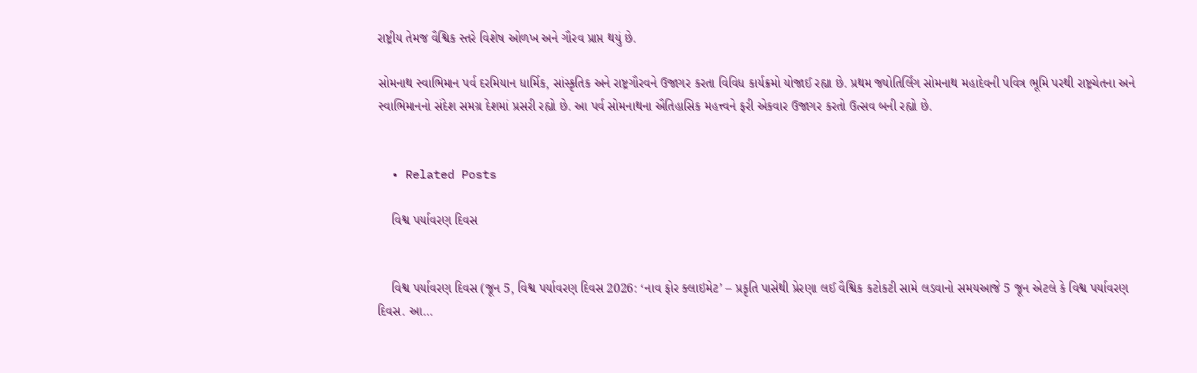રાષ્ટ્રીય તેમજ વૈશ્વિક સ્તરે વિશેષ ઓળખ અને ગૌરવ પ્રાપ્ત થયું છે.

સોમનાથ સ્વાભિમાન પર્વ દરમિયાન ધાર્મિક, સાંસ્કૃતિક અને રાષ્ટ્રગૌરવને ઉજાગર કરતા વિવિધ કાર્યક્રમો યોજાઈ રહ્યા છે. પ્રથમ જ્યોતિર્લિંગ સોમનાથ મહાદેવની પવિત્ર ભૂમિ પરથી રાષ્ટ્રચેતના અને સ્વાભિમાનનો સંદેશ સમગ્ર દેશમાં પ્રસરી રહ્યો છે. આ પર્વ સોમનાથના ઐતિહાસિક મહત્ત્વને ફરી એકવાર ઉજાગર કરતો ઉત્સવ બની રહ્યો છે.


  • Related Posts

    વિશ્વ પર્યાવરણ દિવસ


    વિશ્વ પર્યાવરણ દિવસ (જૂન 5, વિશ્વ પર્યાવરણ દિવસ 2026: ‘નાવ ફોર ક્લાઇમેટ’ – પ્રકૃતિ પાસેથી પ્રેરણા લઈ વૈશ્વિક કટોકટી સામે લડવાનો સમયઆજે 5 જૂન એટલે કે વિશ્વ પર્યાવરણ દિવસ. આ…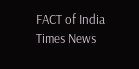FACT of India Times News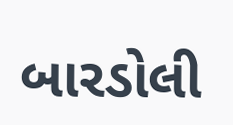બારડોલી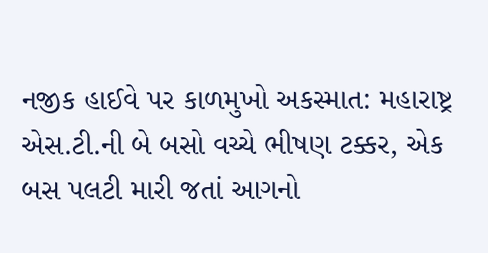નજીક હાઈવે પર કાળમુખો અકસ્માત: મહારાષ્ટ્ર એસ.ટી.ની બે બસો વચ્ચે ભીષણ ટક્કર, એક બસ પલટી મારી જતાં આગનો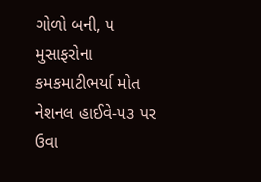ગોળો બની, ૫ મુસાફરોના કમકમાટીભર્યા મોત નેશનલ હાઈવે-૫૩ પર ઉવા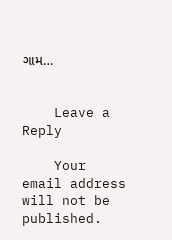ગામ…


    Leave a Reply

    Your email address will not be published.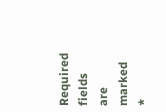Required fields are marked *